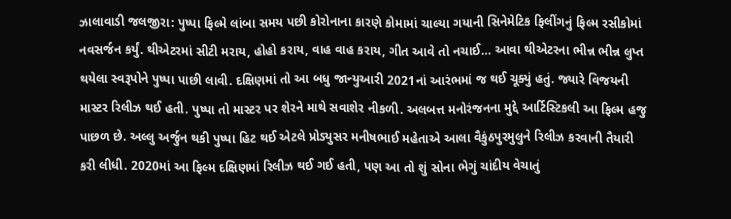ઝાલાવાડી જલજીરા: પુષ્પા ફિલ્મે લાંબા સમય પછી કોરોનાના કારણે કોમામાં ચાલ્યા ગયાની સિનેમેટિક ફિલીંગનું ફિલ્મ રસીકોમાં નવસર્જન કર્યું. થીએટરમાં સીટી મરાય, હોહો કરાય, વાહ વાહ કરાય, ગીત આવે તો નચાઈ… આવા થીએટરના ભીન્ન ભીન્ન લુપ્ત થયેલા સ્વરૂપોને પુષ્પા પાછી લાવી. દક્ષિણમાં તો આ બધુ જાન્યુઆરી 2021નાં આરંભમાં જ થઈ ચૂક્યું હતું. જ્યારે વિજયની માસ્ટર રિલીઝ થઈ હતી. પુષ્પા તો માસ્ટર પર શેરને માથે સવાશેર નીકળી. અલબત્ત મનોરંજનના મુદ્દે આર્ટિસ્ટિકલી આ ફિલ્મ હજુ પાછળ છે. અલ્લુ અર્જુન થકી પુષ્પા હિટ થઈ એટલે પ્રોડ્યુસર મનીષભાઈ મહેતાએ આલા વૈકુંઠપુરમુલુને રિલીઝ કરવાની તૈયારી કરી લીધી. 2020માં આ ફિલ્મ દક્ષિણમાં રિલીઝ થઈ ગઈ હતી, પણ આ તો શું સોના ભેગું ચાંદીય વેચાતું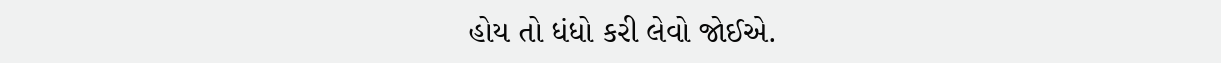હોય તો ધંધો કરી લેવો જોઈએ.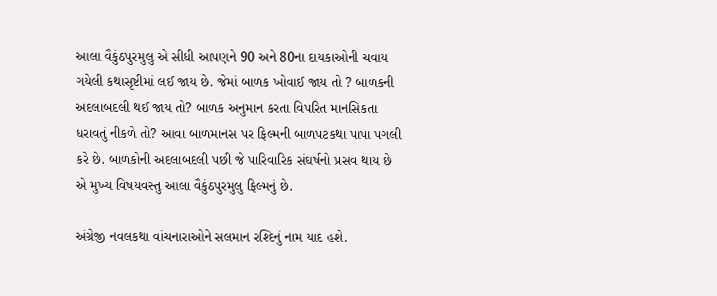આલા વૈકુંઠપુરમુલુ એ સીધી આપણને 90 અને 80ના દાયકાઓની ચવાય ગયેલી કથાસૃષ્ટીમાં લઈ જાય છે. જેમાં બાળક ખોવાઈ જાય તો ? બાળકની અદલાબદલી થઈ જાય તો? બાળક અનુમાન કરતા વિપરિત માનસિકતા ધરાવતું નીકળે તો? આવા બાળમાનસ પર ફિલ્મની બાળપટકથા પાપા પગલી કરે છે. બાળકોની અદલાબદલી પછી જે પારિવારિક સંઘર્ષનો પ્રસવ થાય છે એ મુખ્ય વિષયવસ્તુ આલા વૈકુંઠપુરમુલુ ફિલ્મનું છે.

અંગ્રેજી નવલકથા વાંચનારાઓને સલમાન રશ્દિનું નામ યાદ હશે.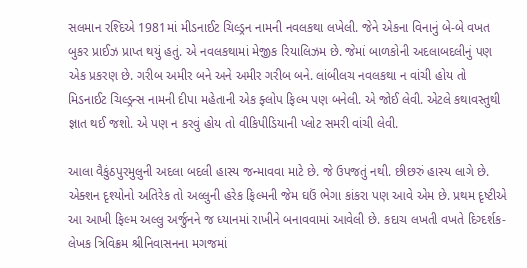સલમાન રશ્દિએ 1981માં મીડનાઈટ ચિલ્ડ્રન નામની નવલકથા લખેલી. જેને એકના વિનાનું બે-બે વખત બુકર પ્રાઈઝ પ્રાપ્ત થયું હતું. એ નવલકથામાં મેજીક રિયાલિઝમ છે. જેમાં બાળકોની અદલાબદલીનું પણ એક પ્રકરણ છે. ગરીબ અમીર બને અને અમીર ગરીબ બને. લાંબીલચ નવલકથા ન વાંચી હોય તો મિડનાઈટ ચિલ્ડ્રન્સ નામની દીપા મહેતાની એક ફ્લોપ ફિલ્મ પણ બનેલી. એ જોઈ લેવી. એટલે કથાવસ્તુથી જ્ઞાત થઈ જશો. એ પણ ન કરવું હોય તો વીકિપીડિયાની પ્લોટ સમરી વાંચી લેવી.

આલા વૈકુંઠપુરમુલુની અદલા બદલી હાસ્ય જન્માવવા માટે છે. જે ઉપજતું નથી. છીછરું હાસ્ય લાગે છે. એક્શન દૃશ્યોનો અતિરેક તો અલ્લુની હરેક ફિલ્મની જેમ ઘઉં ભેગા કાંકરા પણ આવે એમ છે. પ્રથમ દૃષ્ટીએ આ આખી ફિલ્મ અલ્લુ અર્જુનને જ ધ્યાનમાં રાખીને બનાવવામાં આવેલી છે. કદાચ લખતી વખતે દિગ્દર્શક-લેખક ત્રિવિક્રમ શ્રીનિવાસનના મગજમાં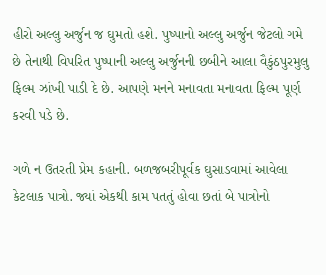હીરો અલ્લુ અર્જુન જ ઘુમતો હશે. પુષ્પાનો અલ્લુ અર્જુન જેટલો ગમે છે તેનાથી વિપરિત પુષ્પાની અલ્લુ અર્જુનની છબીને આલા વૈકુંઠપુરમુલુ ફિલ્મ ઝાંખી પાડી દે છે. આપણે મનને મનાવતા મનાવતા ફિલ્મ પૂર્ણ કરવી પડે છે.

ગળે ન ઉતરતી પ્રેમ કહાની. બળજબરીપૂર્વક ઘુસાડવામાં આવેલા કેટલાક પાત્રો. જ્યાં એકથી કામ પતતું હોવા છતાં બે પાત્રોનો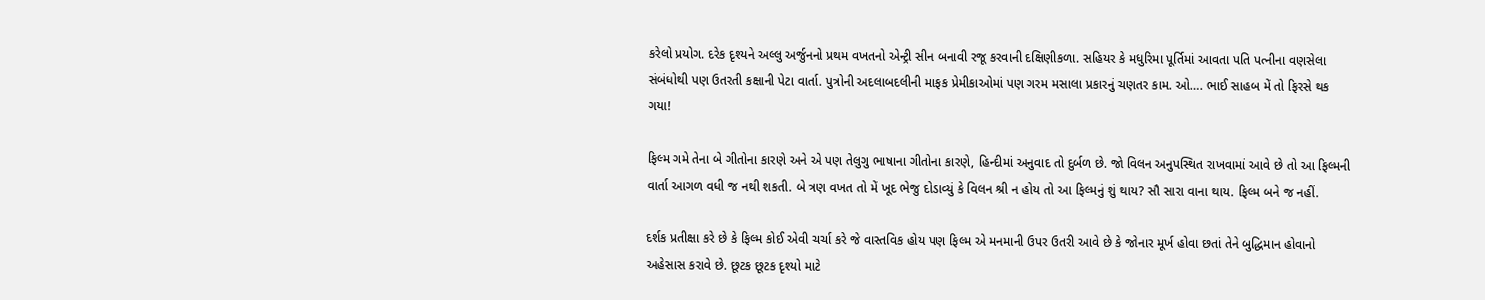કરેલો પ્રયોગ. દરેક દૃશ્યને અલ્લુ અર્જુનનો પ્રથમ વખતનો એન્ટ્રી સીન બનાવી રજૂ કરવાની દક્ષિણીકળા. સહિયર કે મધુરિમા પૂર્તિમાં આવતા પતિ પત્નીના વણસેલા સંબંધોથી પણ ઉતરતી કક્ષાની પેટા વાર્તા. પુત્રોની અદલાબદલીની માફક પ્રેમીકાઓમાં પણ ગરમ મસાલા પ્રકારનું ચણતર કામ. ઓ…. ભાઈ સાહબ મેં તો ફિરસે થક ગયા!

ફિલ્મ ગમે તેના બે ગીતોના કારણે અને એ પણ તેલુગુ ભાષાના ગીતોના કારણે, હિન્દીમાં અનુવાદ તો દુર્બળ છે. જો વિલન અનુપસ્થિત રાખવામાં આવે છે તો આ ફિલ્મની વાર્તા આગળ વધી જ નથી શકતી. બે ત્રણ વખત તો મેં ખૂદ ભેજુ દોડાવ્યું કે વિલન શ્રી ન હોય તો આ ફિલ્મનું શું થાય? સૌ સારા વાના થાય. ફિલ્મ બને જ નહીં.

દર્શક પ્રતીક્ષા કરે છે કે ફિલ્મ કોઈ એવી ચર્ચા કરે જે વાસ્તવિક હોય પણ ફિલ્મ એ મનમાની ઉપર ઉતરી આવે છે કે જોનાર મૂર્ખ હોવા છતાં તેને બુદ્ધિમાન હોવાનો અહેસાસ કરાવે છે. છૂટક છૂટક દૃશ્યો માટે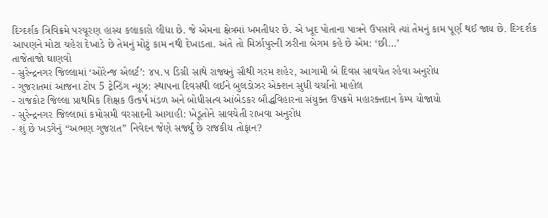દિગ્દર્શક ત્રિવિક્રમે પરચૂરણ હાસ્ય કલાકારો લીધા છે. જે એમના ક્ષેત્રમાં ખમતીધર છે. એ ખૂદ પોતાના પાત્રને ઉપસાવે ત્યાં તેમનું કામ પૂર્ણ થઈ જાય છે. દિગ્દર્શક આપણને મોટા ચહેરા દેખાડે છે તેમનું મોટું કામ નથી દેખાડતા. અંતે તો મિર્ઝાપુરની ઝરીના બેગમ કહે છે એમ: ‘છી…’
તાજેતાજો ઘાણવો
- સુરેન્દ્રનગર જિલ્લામાં ‘ઓરેન્જ એલર્ટ’: ૪૫.૫ ડિગ્રી સાથે રાજ્યનું સૌથી ગરમ શહેર, આગામી બે દિવસ સાવચેત રહેવા અનુરોધ
- ગુજરાતમાં આજના ટોપ 5 ટ્રેન્ડિંગ ન્યૂઝ: સ્થાપના દિવસથી લઈને બુલડોઝર એક્શન સુધી ચર્ચાનો માહોલ
- રાજકોટ જિલ્લા પ્રાથમિક શિક્ષક ઉત્કર્ષ મંડળ અને બોધીસત્વ આંબેડકર બૌદ્ધવિહારના સંયુક્ત ઉપક્રમે મહારક્તદાન કેમ્પ યોજાયો
- સુરેન્દ્રનગર જિલ્લામાં કમોસમી વરસાદની આગાહી: ખેડૂતોને સાવચેતી રાખવા અનુરોધ
- શું છે ખડગેનું “અભણ ગુજરાત” નિવેદન જેણે સર્જ્યું છે રાજકીય તોફાન?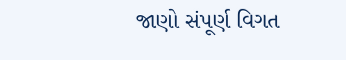જાણો સંપૂર્ણ વિગત